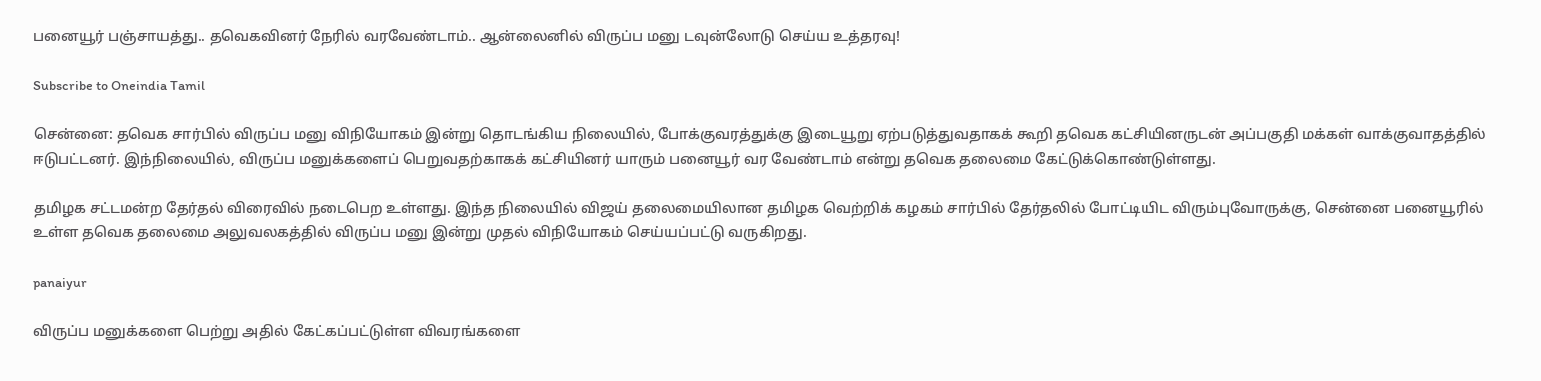பனையூர் பஞ்சாயத்து.. தவெகவினர் நேரில் வரவேண்டாம்.. ஆன்லைனில் விருப்ப மனு டவுன்லோடு செய்ய உத்தரவு!

Subscribe to Oneindia Tamil

சென்னை: தவெக சார்பில் விருப்ப மனு விநியோகம் இன்று தொடங்கிய நிலையில், போக்குவரத்துக்கு இடையூறு ஏற்படுத்துவதாகக் கூறி தவெக கட்சியினருடன் அப்பகுதி மக்கள் வாக்குவாதத்தில் ஈடுபட்டனர். இந்நிலையில், விருப்ப மனுக்களைப் பெறுவதற்காகக் கட்சியினர் யாரும் பனையூர் வர வேண்டாம் என்று தவெக தலைமை கேட்டுக்கொண்டுள்ளது.

தமிழக சட்டமன்ற தேர்தல் விரைவில் நடைபெற உள்ளது. இந்த நிலையில் விஜய் தலைமையிலான தமிழக வெற்றிக் கழகம் சார்பில் தேர்தலில் போட்டியிட விரும்புவோருக்கு, சென்னை பனையூரில் உள்ள தவெக தலைமை அலுவலகத்தில் விருப்ப மனு இன்று முதல் விநியோகம் செய்யப்பட்டு வருகிறது.

panaiyur

விருப்ப மனுக்களை பெற்று அதில் கேட்கப்பட்டுள்ள விவரங்களை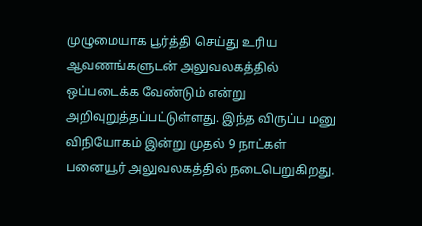முழுமையாக பூர்த்தி செய்து உரிய ஆவணங்களுடன் அலுவலகத்தில் ஒப்படைக்க வேண்டும் என்று அறிவுறுத்தப்பட்டுள்ளது. இந்த விருப்ப மனு விநியோகம் இன்று முதல் 9 நாட்கள் பனையூர் அலுவலகத்தில் நடைபெறுகிறது.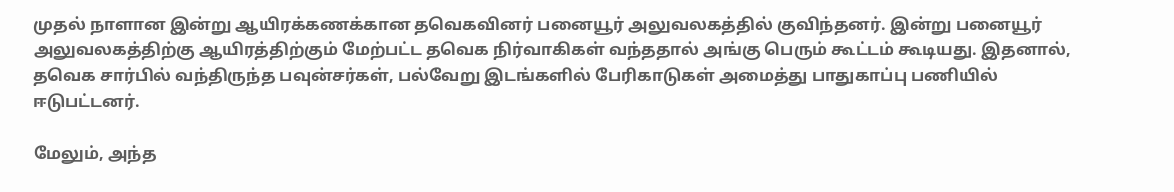முதல் நாளான இன்று ஆயிரக்கணக்கான தவெகவினர் பனையூர் அலுவலகத்தில் குவிந்தனர். இன்று பனையூர் அலுவலகத்திற்கு ஆயிரத்திற்கும் மேற்பட்ட தவெக நிர்வாகிகள் வந்ததால் அங்கு பெரும் கூட்டம் கூடியது. இதனால், தவெக சார்பில் வந்திருந்த பவுன்சர்கள், பல்வேறு இடங்களில் பேரிகாடுகள் அமைத்து பாதுகாப்பு பணியில் ஈடுபட்டனர்.

மேலும், அந்த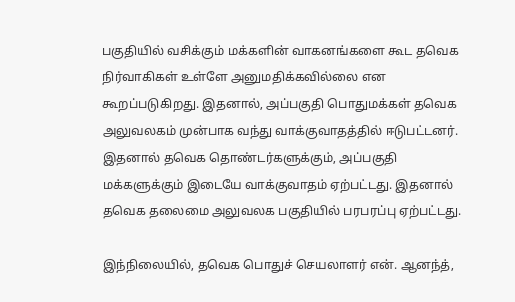பகுதியில் வசிக்கும் மக்களின் வாகனங்களை கூட தவெக நிர்வாகிகள் உள்ளே அனுமதிக்கவில்லை என கூறப்படுகிறது. இதனால், அப்பகுதி பொதுமக்கள் தவெக அலுவலகம் முன்பாக வந்து வாக்குவாதத்தில் ஈடுபட்டனர். இதனால் தவெக தொண்டர்களுக்கும், அப்பகுதி மக்களுக்கும் இடையே வாக்குவாதம் ஏற்பட்டது. இதனால் தவெக தலைமை அலுவலக பகுதியில் பரபரப்பு ஏற்பட்டது.

இந்நிலையில், தவெக பொதுச் செயலாளர் என். ஆனந்த்,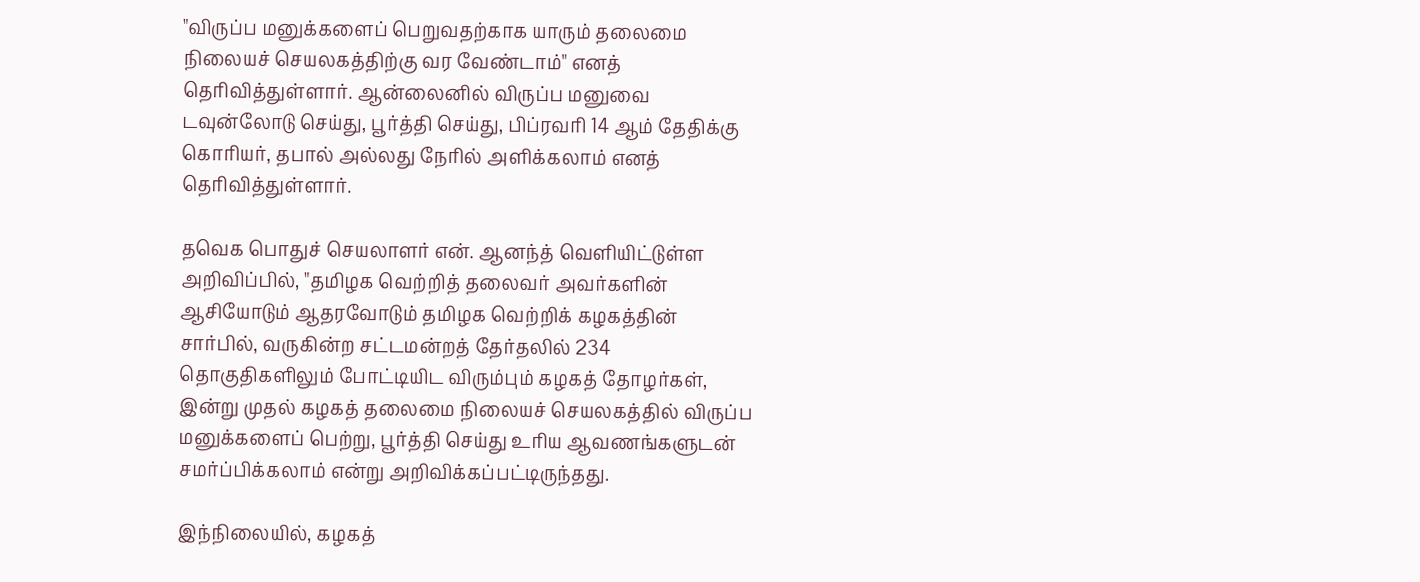"விருப்ப மனுக்களைப் பெறுவதற்காக யாரும் தலைமை நிலையச் செயலகத்திற்கு வர வேண்டாம்" எனத் தெரிவித்துள்ளார். ஆன்லைனில் விருப்ப மனுவை டவுன்லோடு செய்து, பூர்த்தி செய்து, பிப்ரவரி 14 ஆம் தேதிக்கு கொரியர், தபால் அல்லது நேரில் அளிக்கலாம் எனத் தெரிவித்துள்ளார்.

தவெக பொதுச் செயலாளர் என். ஆனந்த் வெளியிட்டுள்ள அறிவிப்பில், "தமிழக வெற்றித் தலைவர் அவர்களின் ஆசியோடும் ஆதரவோடும் தமிழக வெற்றிக் கழகத்தின் சார்பில், வருகின்ற சட்டமன்றத் தேர்தலில் 234 தொகுதிகளிலும் போட்டியிட விரும்பும் கழகத் தோழர்கள், இன்று முதல் கழகத் தலைமை நிலையச் செயலகத்தில் விருப்ப மனுக்களைப் பெற்று, பூர்த்தி செய்து உரிய ஆவணங்களுடன் சமர்ப்பிக்கலாம் என்று அறிவிக்கப்பட்டிருந்தது.

இந்நிலையில், கழகத்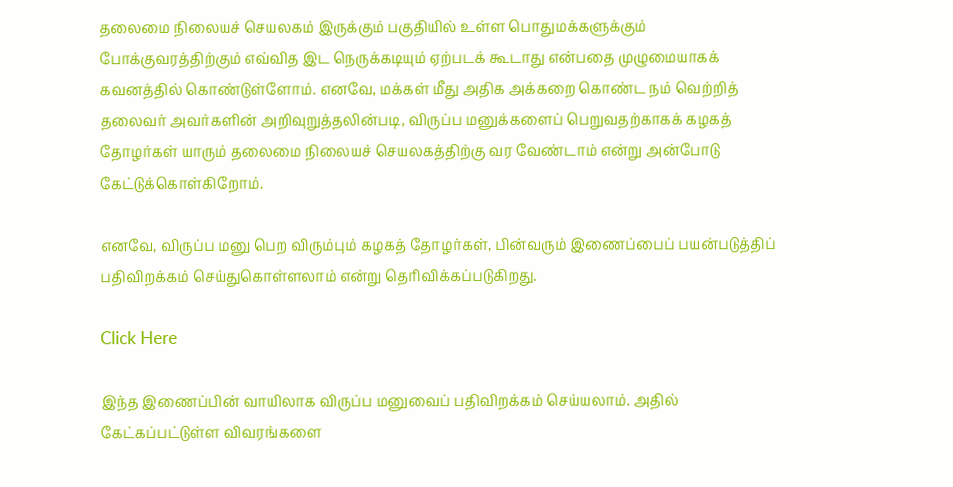தலைமை நிலையச் செயலகம் இருக்கும் பகுதியில் உள்ள பொதுமக்களுக்கும் போக்குவரத்திற்கும் எவ்வித இட நெருக்கடியும் ஏற்படக் கூடாது என்பதை முழுமையாகக் கவனத்தில் கொண்டுள்ளோம். எனவே, மக்கள் மீது அதிக அக்கறை கொண்ட நம் வெற்றித் தலைவர் அவர்களின் அறிவுறுத்தலின்படி, விருப்ப மனுக்களைப் பெறுவதற்காகக் கழகத் தோழர்கள் யாரும் தலைமை நிலையச் செயலகத்திற்கு வர வேண்டாம் என்று அன்போடு கேட்டுக்கொள்கிறோம்.

எனவே, விருப்ப மனு பெற விரும்பும் கழகத் தோழர்கள், பின்வரும் இணைப்பைப் பயன்படுத்திப் பதிவிறக்கம் செய்துகொள்ளலாம் என்று தெரிவிக்கப்படுகிறது.

Click Here

இந்த இணைப்பின் வாயிலாக விருப்ப மனுவைப் பதிவிறக்கம் செய்யலாம். அதில் கேட்கப்பட்டுள்ள விவரங்களை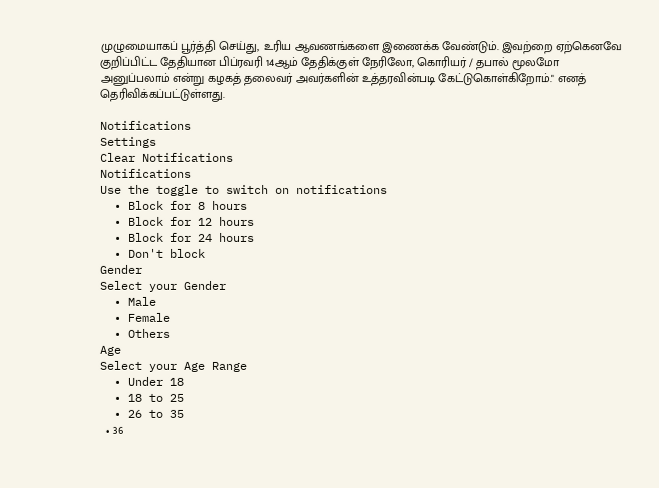முழுமையாகப் பூர்த்தி செய்து, உரிய ஆவணங்களை இணைக்க வேண்டும். இவற்றை ஏற்கெனவே குறிப்பிட்ட தேதியான பிப்ரவரி 14ஆம் தேதிக்குள் நேரிலோ, கொரியர் / தபால் மூலமோ அனுப்பலாம் என்று கழகத் தலைவர் அவர்களின் உத்தரவின்படி கேட்டுகொள்கிறோம்." எனத் தெரிவிக்கப்பட்டுள்ளது.

Notifications
Settings
Clear Notifications
Notifications
Use the toggle to switch on notifications
  • Block for 8 hours
  • Block for 12 hours
  • Block for 24 hours
  • Don't block
Gender
Select your Gender
  • Male
  • Female
  • Others
Age
Select your Age Range
  • Under 18
  • 18 to 25
  • 26 to 35
  • 36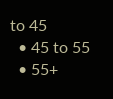to 45
  • 45 to 55
  • 55+